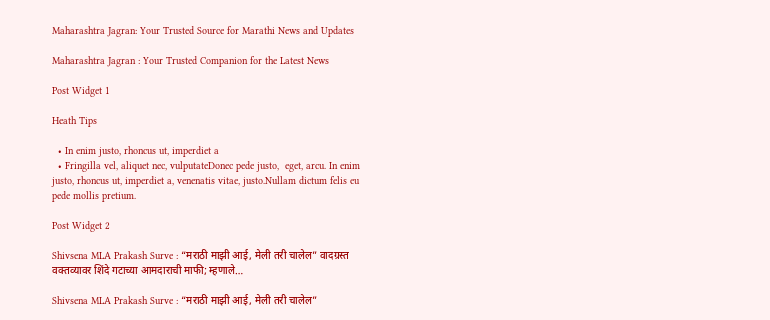Maharashtra Jagran: Your Trusted Source for Marathi News and Updates

Maharashtra Jagran : Your Trusted Companion for the Latest News

Post Widget 1

Heath Tips

  • In enim justo, rhoncus ut, imperdiet a
  • Fringilla vel, aliquet nec, vulputateDonec pede justo,  eget, arcu. In enim justo, rhoncus ut, imperdiet a, venenatis vitae, justo.Nullam dictum felis eu pede mollis pretium.

Post Widget 2

Shivsena MLA Prakash Surve : “मराठी माझी आई, मेली तरी चालेल” वादग्रस्त वक्तव्यावर शिंदे गटाच्या आमदाराची माफी; म्हणाले…

Shivsena MLA Prakash Surve : “मराठी माझी आई, मेली तरी चालेल”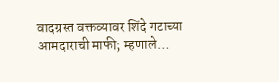वादग्रस्त वक्तव्यावर शिंदे गटाच्या आमदाराची माफी; म्हणाले…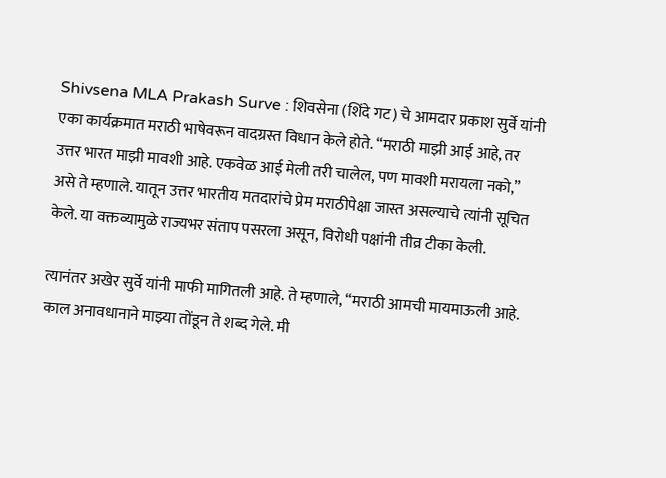Shivsena MLA Prakash Surve : शिवसेना (शिंदे गट) चे आमदार प्रकाश सुर्वे यांनी एका कार्यक्रमात मराठी भाषेवरून वादग्रस्त विधान केले होते. “मराठी माझी आई आहे, तर उत्तर भारत माझी मावशी आहे. एकवेळ आई मेली तरी चालेल, पण मावशी मरायला नको,” असे ते म्हणाले. यातून उत्तर भारतीय मतदारांचे प्रेम मराठीपेक्षा जास्त असल्याचे त्यांनी सूचित केले. या वक्तव्यामुळे राज्यभर संताप पसरला असून, विरोधी पक्षांनी तीव्र टीका केली.

त्यानंतर अखेर सुर्वे यांनी माफी मागितली आहे. ते म्हणाले, “मराठी आमची मायमाऊली आहे. काल अनावधानाने माझ्या तोंडून ते शब्द गेले. मी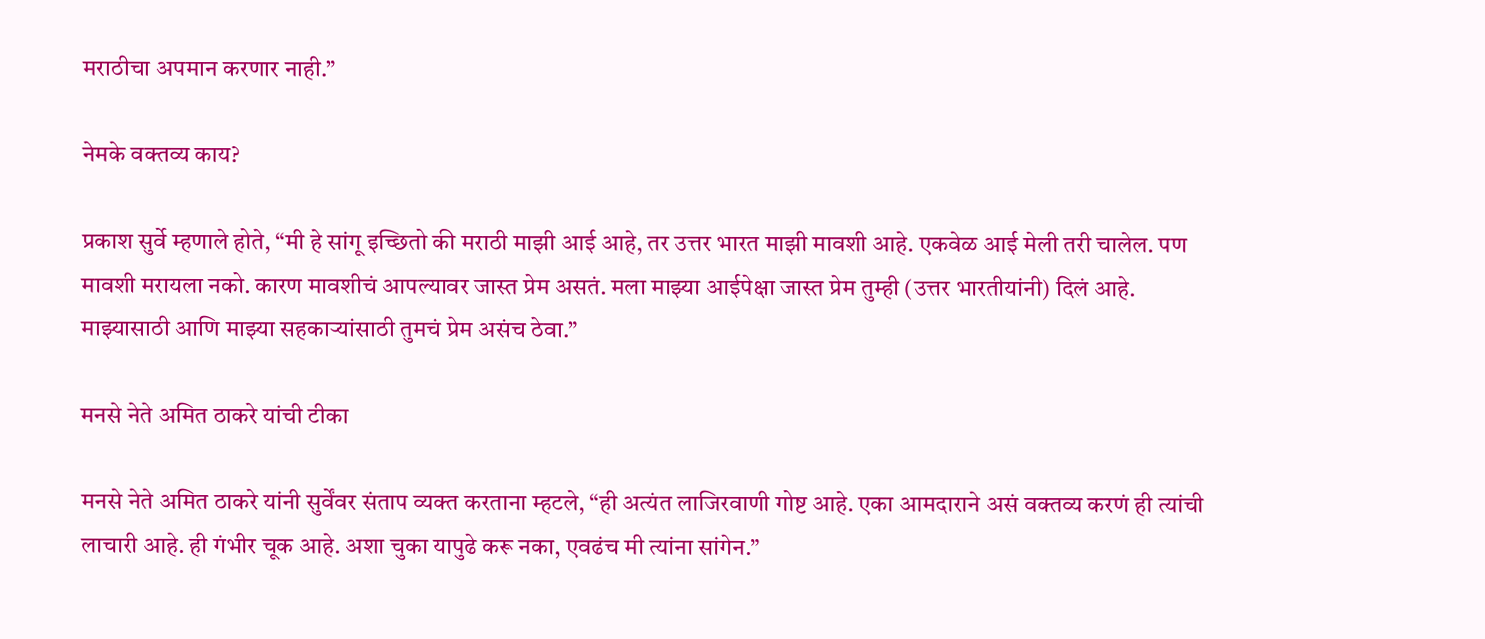मराठीचा अपमान करणार नाही.”

नेमके वक्तव्य काय?

प्रकाश सुर्वे म्हणाले होते, “मी हे सांगू इच्छितो की मराठी माझी आई आहे, तर उत्तर भारत माझी मावशी आहे. एकवेळ आई मेली तरी चालेल. पण मावशी मरायला नको. कारण मावशीचं आपल्यावर जास्त प्रेम असतं. मला माझ्या आईपेक्षा जास्त प्रेम तुम्ही (उत्तर भारतीयांनी) दिलं आहे. माझ्यासाठी आणि माझ्या सहकाऱ्यांसाठी तुमचं प्रेम असंच ठेवा.”

मनसे नेते अमित ठाकरे यांची टीका

मनसे नेते अमित ठाकरे यांनी सुर्वेंवर संताप व्यक्त करताना म्हटले, “ही अत्यंत लाजिरवाणी गोष्ट आहे. एका आमदाराने असं वक्तव्य करणं ही त्यांची लाचारी आहे. ही गंभीर चूक आहे. अशा चुका यापुढे करू नका, एवढंच मी त्यांना सांगेन.”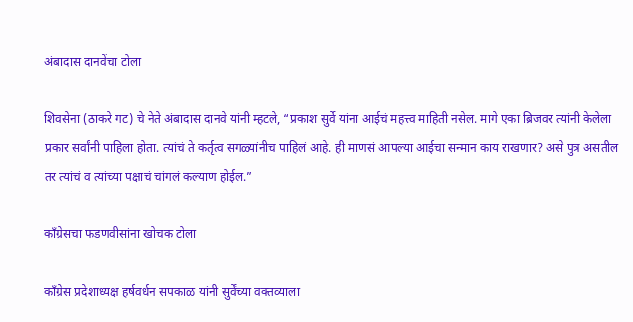अंबादास दानवेंचा टोला

शिवसेना (ठाकरे गट) चे नेते अंबादास दानवे यांनी म्हटले, “प्रकाश सुर्वे यांना आईचं महत्त्व माहिती नसेल. मागे एका ब्रिजवर त्यांनी केलेला प्रकार सर्वांनी पाहिला होता. त्यांचं ते कर्तृत्व सगळ्यांनीच पाहिलं आहे. ही माणसं आपल्या आईचा सन्मान काय राखणार? असे पुत्र असतील तर त्यांचं व त्यांच्या पक्षाचं चांगलं कल्याण होईल.”

काँग्रेसचा फडणवीसांना खोचक टोला

काँग्रेस प्रदेशाध्यक्ष हर्षवर्धन सपकाळ यांनी सुर्वेंच्या वक्तव्याला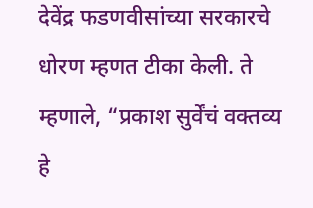देवेंद्र फडणवीसांच्या सरकारचे धोरण म्हणत टीका केली. ते म्हणाले, “प्रकाश सुर्वेंचं वक्तव्य हे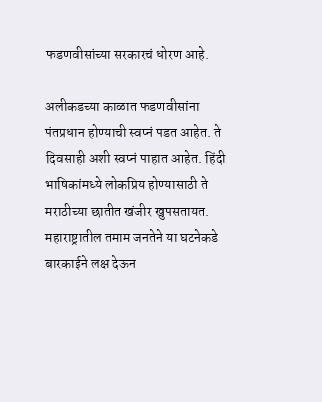फडणवीसांच्या सरकारचं धोरण आहे.

अलीकडच्या काळात फडणवीसांना पंतप्रधान होण्याची स्वप्नं पडत आहेत. ते दिवसाही अशी स्वप्नं पाहात आहेत. हिंदी भाषिकांमध्ये लोकप्रिय होण्यासाठी ते मराठीच्या छातीत खंजीर खुपसतायत. महाराष्ट्रातील तमाम जनतेने या घटनेकडे बारकाईने लक्ष देऊन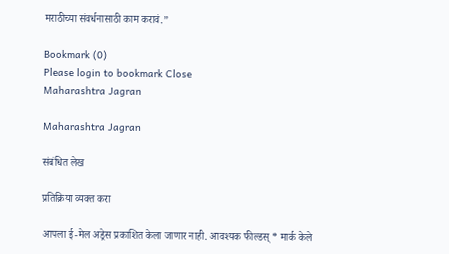मराठीच्या संवर्धनासाठी काम करावं.”

Bookmark (0)
Please login to bookmark Close
Maharashtra Jagran

Maharashtra Jagran

संबंधित लेख

प्रतिक्रिया व्यक्त करा

आपला ई-मेल अड्रेस प्रकाशित केला जाणार नाही. आवश्यक फील्डस् * मार्क केले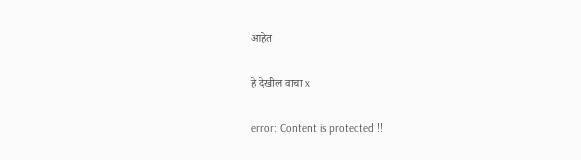आहेत

हे देखील वाचा x

error: Content is protected !!